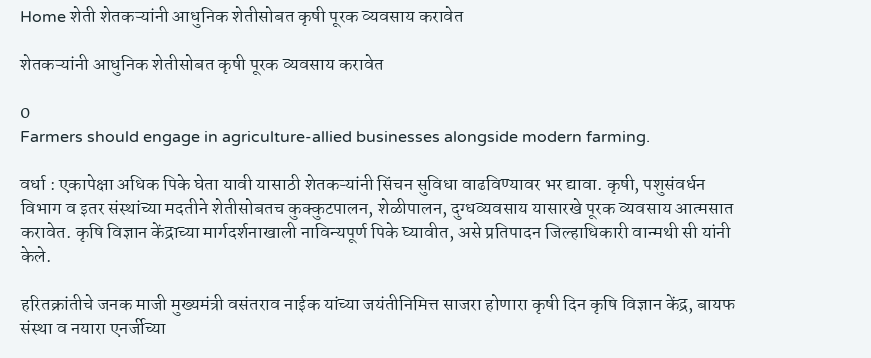Home शेती शेतकऱ्यांनी आधुनिक शेतीसोबत कृषी पूरक व्यवसाय करावेत

शेतकऱ्यांनी आधुनिक शेतीसोबत कृषी पूरक व्यवसाय करावेत

0
Farmers should engage in agriculture-allied businesses alongside modern farming.

वर्धा : एकापेक्षा अधिक पिके घेता यावी यासाठी शेतकऱ्यांनी सिंचन सुविधा वाढविण्यावर भर द्यावा. कृषी, पशुसंवर्धन विभाग व इतर संस्थांच्या मदतीने शेतीसोबतच कुक्कुटपालन, शेळीपालन, दुग्धव्यवसाय यासारखे पूरक व्यवसाय आत्मसात करावेत. कृषि विज्ञान केंद्राच्या मार्गदर्शनाखाली नाविन्यपूर्ण पिके घ्यावीत, असे प्रतिपादन जिल्हाधिकारी वान्मथी सी यांनी केले.

हरितक्रांतीचे जनक माजी मुख्यमंत्री वसंतराव नाईक यांच्या जयंतीनिमित्त साजरा होणारा कृषी दिन कृषि विज्ञान केंद्र, बायफ संस्था व नयारा एनर्जीच्या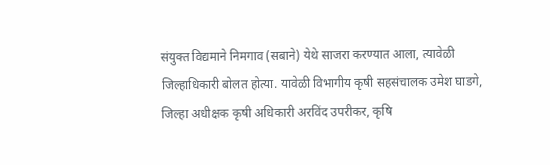संयुक्त विद्यमाने निमगाव (सबाने) येथे साजरा करण्यात आला, त्यावेळी जिल्हाधिकारी बोलत होत्या. यावेळी विभागीय कृषी सहसंचालक उमेश घाडगे, जिल्हा अधीक्षक कृषी अधिकारी अरविंद उपरीकर, कृषि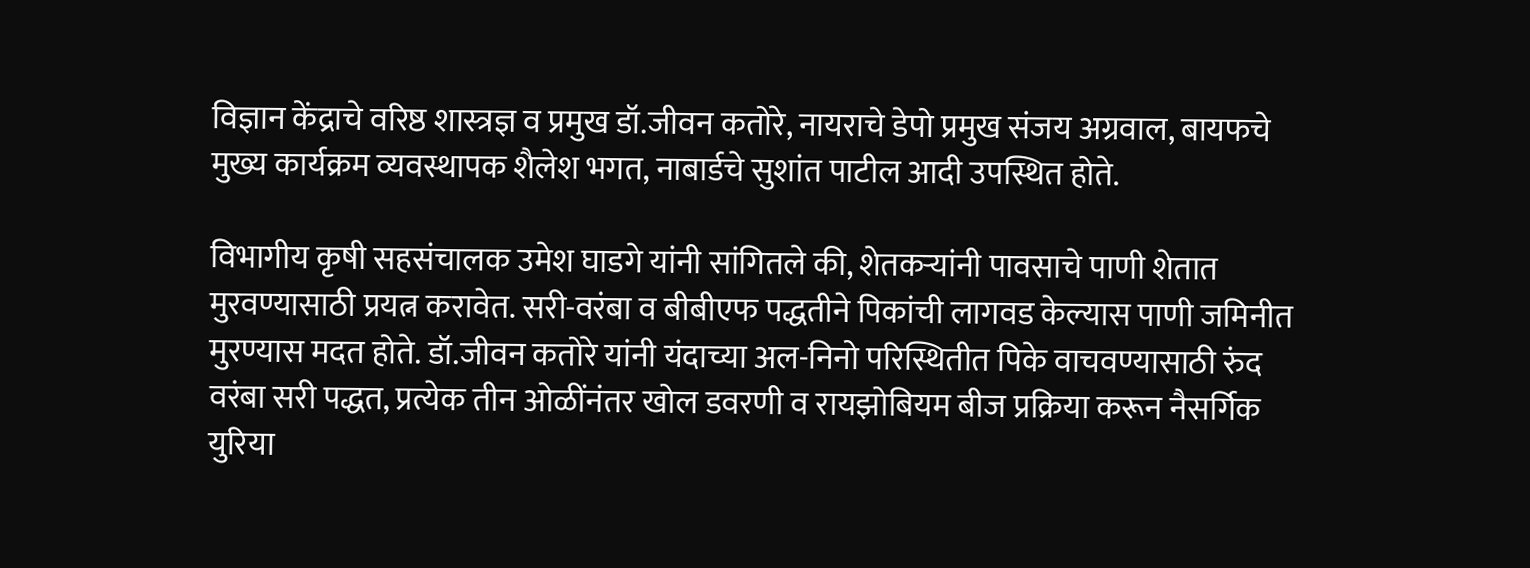विज्ञान केंद्राचे वरिष्ठ शास्त्रज्ञ व प्रमुख डॉ.जीवन कतोरे, नायराचे डेपो प्रमुख संजय अग्रवाल, बायफचे मुख्य कार्यक्रम व्यवस्थापक शैलेश भगत, नाबार्डचे सुशांत पाटील आदी उपस्थित होते.

विभागीय कृषी सहसंचालक उमेश घाडगे यांनी सांगितले की, शेतकऱ्यांनी पावसाचे पाणी शेतात मुरवण्यासाठी प्रयत्न करावेत. सरी-वरंबा व बीबीएफ पद्धतीने पिकांची लागवड केल्यास पाणी जमिनीत मुरण्यास मदत होते. डॉ.जीवन कतोरे यांनी यंदाच्या अल-निनो परिस्थितीत पिके वाचवण्यासाठी रुंद वरंबा सरी पद्धत, प्रत्येक तीन ओळींनंतर खोल डवरणी व रायझोबियम बीज प्रक्रिया करून नैसर्गिक युरिया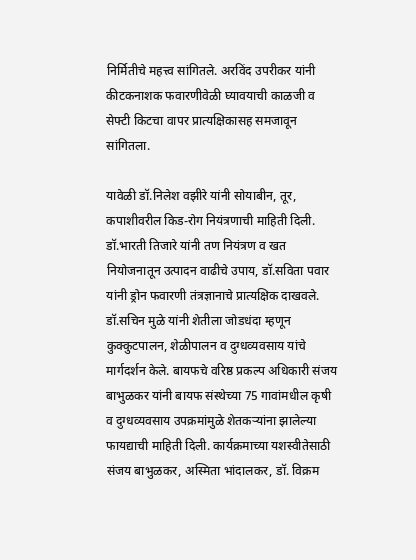निर्मितीचे महत्त्व सांगितले. अरविंद उपरीकर यांनी कीटकनाशक फवारणीवेळी घ्यावयाची काळजी व सेफ्टी किटचा वापर प्रात्यक्षिकासह समजावून सांगितला.

यावेळी डॉ.निलेश वझीरे यांनी सोयाबीन, तूर, कपाशीवरील किड-रोग नियंत्रणाची माहिती दिली. डॉ.भारती तिजारे यांनी तण नियंत्रण व खत नियोजनातून उत्पादन वाढीचे उपाय, डॉ.सविता पवार यांनी ड्रोन फवारणी तंत्रज्ञानाचे प्रात्यक्षिक दाखवले. डॉ.सचिन मुळे यांनी शेतीला जोडधंदा म्हणून कुक्कुटपालन, शेळीपालन व दुग्धव्यवसाय यांचे मार्गदर्शन केले. बायफचे वरिष्ठ प्रकल्प अधिकारी संजय बाभुळकर यांनी बायफ संस्थेच्या 75 गावांमधील कृषी व दुग्धव्यवसाय उपक्रमांमुळे शेतकऱ्यांना झालेल्या फायद्याची माहिती दिली. कार्यक्रमाच्या यशस्वीतेसाठी संजय बाभुळकर, अस्मिता भांदालकर, डॉ. विक्रम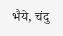भैये, चंदु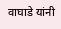वाघाडे यांनी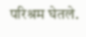परिश्रम घेतले.